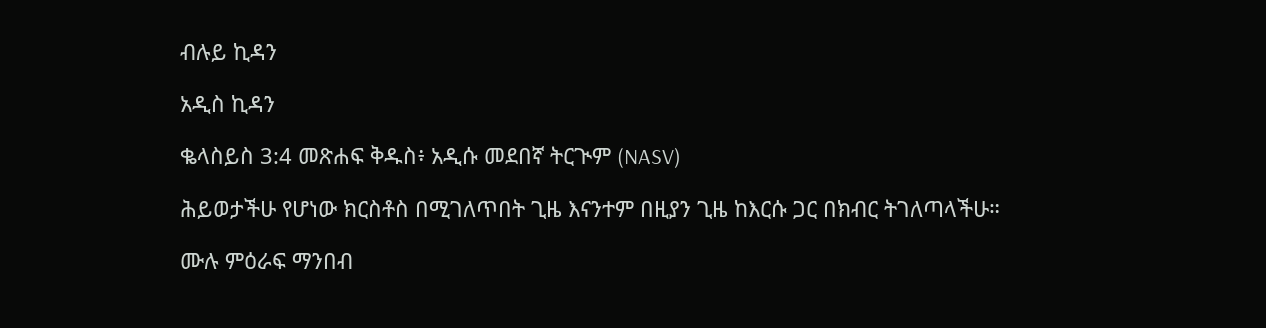ብሉይ ኪዳን

አዲስ ኪዳን

ቈላስይስ 3:4 መጽሐፍ ቅዱስ፥ አዲሱ መደበኛ ትርጒም (NASV)

ሕይወታችሁ የሆነው ክርስቶስ በሚገለጥበት ጊዜ እናንተም በዚያን ጊዜ ከእርሱ ጋር በክብር ትገለጣላችሁ።

ሙሉ ምዕራፍ ማንበብ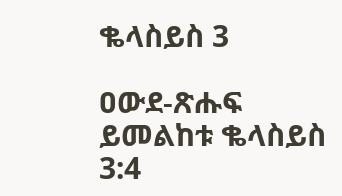ቈላስይስ 3

ዐውደ-ጽሑፍ ይመልከቱ ቈላስይስ 3:4